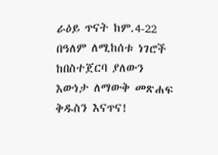ራዕይ ጥናት ከም.4-22
በዓለም ለሚከሰቱ ነገሮች ከበስተጀርባ ያለውን እውነታ ለማውቅ መጽሐፍ ቅዱስን እናጥና!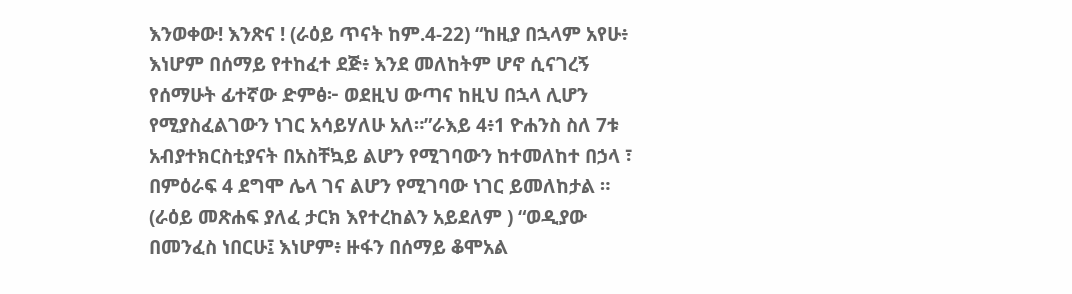እንወቀው! እንጽና ! (ራዕይ ጥናት ከም.4-22) “ከዚያ በኋላም አየሁ፥ እነሆም በሰማይ የተከፈተ ደጅ፥ እንደ መለከትም ሆኖ ሲናገረኝ የሰማሁት ፊተኛው ድምፅ፦ ወደዚህ ውጣና ከዚህ በኋላ ሊሆን የሚያስፈልገውን ነገር አሳይሃለሁ አለ።”ራእይ 4፥1 ዮሐንስ ስለ 7ቱ አብያተክርስቲያናት በአስቸኳይ ልሆን የሚገባውን ከተመለከተ በኃላ ፣ በምዕራፍ 4 ደግሞ ሌላ ገና ልሆን የሚገባው ነገር ይመለከታል ። (ራዕይ መጽሐፍ ያለፈ ታርክ እየተረከልን አይደለም ) “ወዲያው በመንፈስ ነበርሁ፤ እነሆም፥ ዙፋን በሰማይ ቆሞአል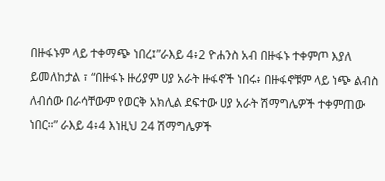በዙፋኑም ላይ ተቀማጭ ነበረ፤”ራእይ 4፥2 ዮሐንስ አብ በዙፋኑ ተቀምጦ እያለ ይመለከታል ፣ “በዙፋኑ ዙሪያም ሀያ አራት ዙፋኖች ነበሩ፥ በዙፋኖቹም ላይ ነጭ ልብስ ለብሰው በራሳቸውም የወርቅ አክሊል ደፍተው ሀያ አራት ሽማግሌዎች ተቀምጠው ነበር።” ራእይ 4፥4 እነዚህ 24 ሽማግሌዎች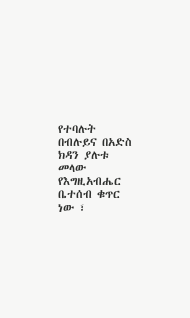የተባሉት በብሉይና በአድስ ክዳን ያሉቱ መላው የእግዚአብሔር ቤተሰብ ቁጥር ነው ፣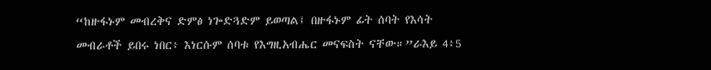“ከዙፋኑም መብረቅና ድምፅ ነጐድጓድም ይወጣል፤ በዙፋኑም ፊት ሰባት የእሳት መብራቶች ይበሩ ነበር፥ እነርሱም ሰባቱ የእግዚአብሔር መናፍስት ናቸው።”ራእይ 4፥5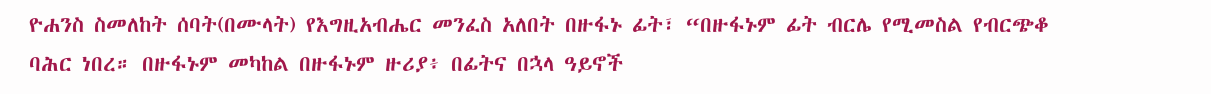ዮሐንስ ስመለከት ሰባት(በሙላት) የእግዚአብሔር መንፈስ አለበት በዙፋኑ ፊት፣ “በዙፋኑም ፊት ብርሌ የሚመስል የብርጭቆ ባሕር ነበረ። በዙፋኑም መካከል በዙፋኑም ዙሪያ፥ በፊትና በኋላ ዓይኖች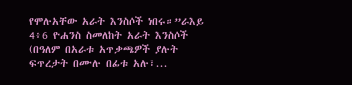የሞሉአቸው አራት እንስሶች ነበሩ።”ራእይ 4፥6 ዮሐንስ ስመለከት አራት እንስሶች (በዓለም በአራቱ አጥቃጫዎች ያሉት ፍጥረታት በሙሉ በፊቱ አሉ፣...